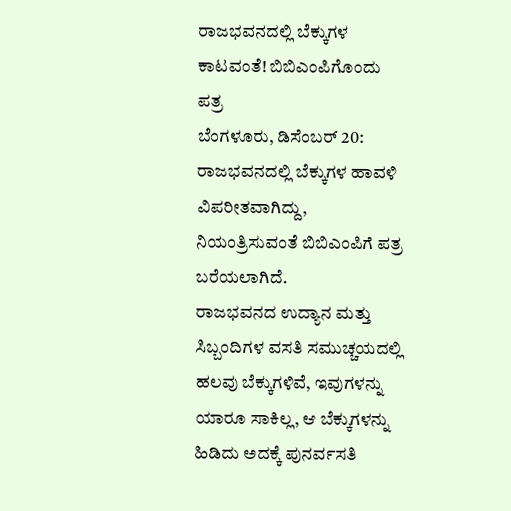ರಾಜಭವನದಲ್ಲಿ ಬೆಕ್ಕುಗಳ ಕಾಟವಂತೆ! ಬಿಬಿಎಂಪಿಗೊಂದು ಪತ್ರ
ಬೆಂಗಳೂರು, ಡಿಸೆಂಬರ್ 20: ರಾಜಭವನದಲ್ಲಿ ಬೆಕ್ಕುಗಳ ಹಾವಳಿ ವಿಪರೀತವಾಗಿದ್ದು, ನಿಯಂತ್ರಿಸುವಂತೆ ಬಿಬಿಎಂಪಿಗೆ ಪತ್ರ ಬರೆಯಲಾಗಿದೆ.
ರಾಜಭವನದ ಉದ್ಯಾನ ಮತ್ತು ಸಿಬ್ಬಂದಿಗಳ ವಸತಿ ಸಮುಚ್ಚಯದಲ್ಲಿ ಹಲವು ಬೆಕ್ಕುಗಳಿವೆ, ಇವುಗಳನ್ನು ಯಾರೂ ಸಾಕಿಲ್ಲ, ಆ ಬೆಕ್ಕುಗಳನ್ನು ಹಿಡಿದು ಅದಕ್ಕೆ ಪುನರ್ವಸತಿ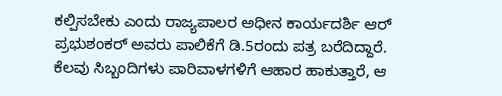ಕಲ್ಪಿಸಬೇಕು ಎಂದು ರಾಜ್ಯಪಾಲರ ಅಧೀನ ಕಾರ್ಯದರ್ಶಿ ಆರ್ ಪ್ರಭುಶಂಕರ್ ಅವರು ಪಾಲಿಕೆಗೆ ಡಿ.5ರಂದು ಪತ್ರ ಬರೆದಿದ್ದಾರೆ.
ಕೆಲವು ಸಿಬ್ಬಂದಿಗಳು ಪಾರಿವಾಳಗಳಿಗೆ ಆಹಾರ ಹಾಕುತ್ತಾರೆ, ಆ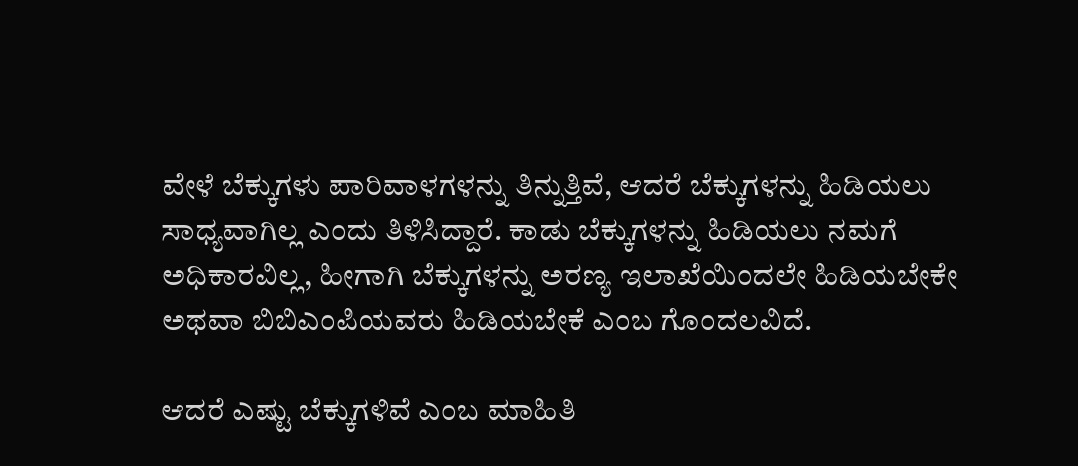ವೇಳೆ ಬೆಕ್ಕುಗಳು ಪಾರಿವಾಳಗಳನ್ನು ತಿನ್ನುತ್ತಿವೆ, ಆದರೆ ಬೆಕ್ಕುಗಳನ್ನು ಹಿಡಿಯಲು ಸಾಧ್ಯವಾಗಿಲ್ಲ ಎಂದು ತಿಳಿಸಿದ್ದಾರೆ. ಕಾಡು ಬೆಕ್ಕುಗಳನ್ನು ಹಿಡಿಯಲು ನಮಗೆ ಅಧಿಕಾರವಿಲ್ಲ, ಹೀಗಾಗಿ ಬೆಕ್ಕುಗಳನ್ನು ಅರಣ್ಯ ಇಲಾಖೆಯಿಂದಲೇ ಹಿಡಿಯಬೇಕೇ ಅಥವಾ ಬಿಬಿಎಂಪಿಯವರು ಹಿಡಿಯಬೇಕೆ ಎಂಬ ಗೊಂದಲವಿದೆ.

ಆದರೆ ಎಷ್ಟು ಬೆಕ್ಕುಗಳಿವೆ ಎಂಬ ಮಾಹಿತಿ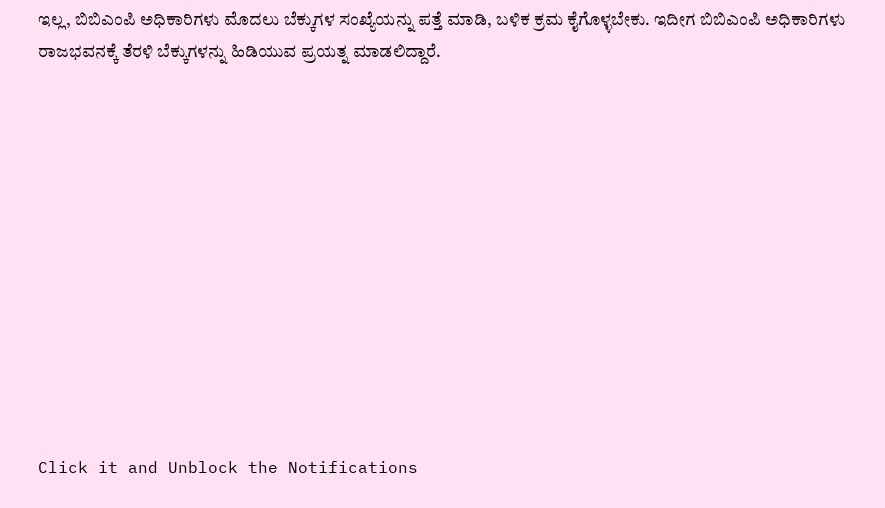ಇಲ್ಲ, ಬಿಬಿಎಂಪಿ ಅಧಿಕಾರಿಗಳು ಮೊದಲು ಬೆಕ್ಕುಗಳ ಸಂಖ್ಯೆಯನ್ನು ಪತ್ತೆ ಮಾಡಿ, ಬಳಿಕ ಕ್ರಮ ಕೈಗೊಳ್ಳಬೇಕು. ಇದೀಗ ಬಿಬಿಎಂಪಿ ಅಧಿಕಾರಿಗಳು ರಾಜಭವನಕ್ಕೆ ತೆರಳಿ ಬೆಕ್ಕುಗಳನ್ನು ಹಿಡಿಯುವ ಪ್ರಯತ್ನ ಮಾಡಲಿದ್ದಾರೆ.












Click it and Unblock the Notifications